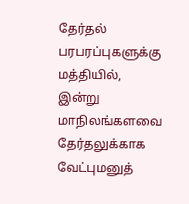தேர்தல் பரபரப்புகளுக்கு மத்தியில், இன்று மாநிலங்களவை தேர்தலுக்காக வேட்புமனுத்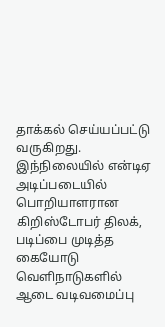தாக்கல் செய்யப்பட்டு வருகிறது. இந்நிலையில் என்டிஏ
அடிப்படையில் பொறியாளரான கிறிஸ்டோபர் திலக், படிப்பை முடித்த கையோடு வெளிநாடுகளில் ஆடை வடிவமைப்பு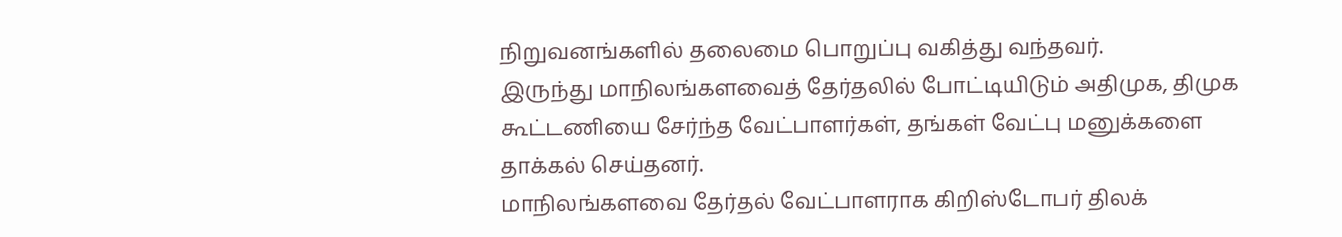நிறுவனங்களில் தலைமை பொறுப்பு வகித்து வந்தவர்.
இருந்து மாநிலங்களவைத் தேர்தலில் போட்டியிடும் அதிமுக, திமுக கூட்டணியை சேர்ந்த வேட்பாளர்கள், தங்கள் வேட்பு மனுக்களை தாக்கல் செய்தனர்.
மாநிலங்களவை தேர்தல் வேட்பாளராக கிறிஸ்டோபர் திலக்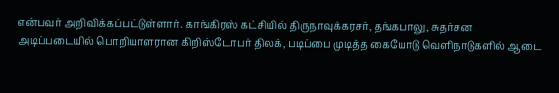என்பவர் அறிவிக்கப்பட்டுள்ளார். காங்கிரஸ் கட்சியில் திருநாவுக்கரசர், தங்கபாலு, சுதர்சன
அடிப்படையில் பொறியாளரான கிறிஸ்டோபர் திலக், படிப்பை முடித்த கையோடு வெளிநாடுகளில் ஆடை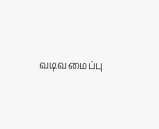வடிவமைப்பு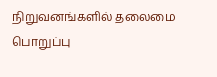நிறுவனங்களில் தலைமை பொறுப்பு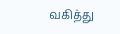வகித்து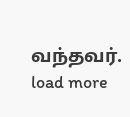வந்தவர்.
load more